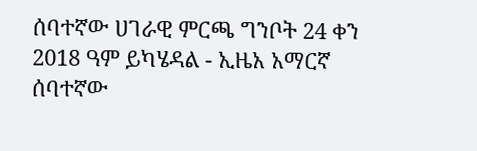ሰባተኛው ሀገራዊ ምርጫ ግንቦት 24 ቀን 2018 ዓም ይካሄዳል - ኢዜአ አማርኛ
ሰባተኛው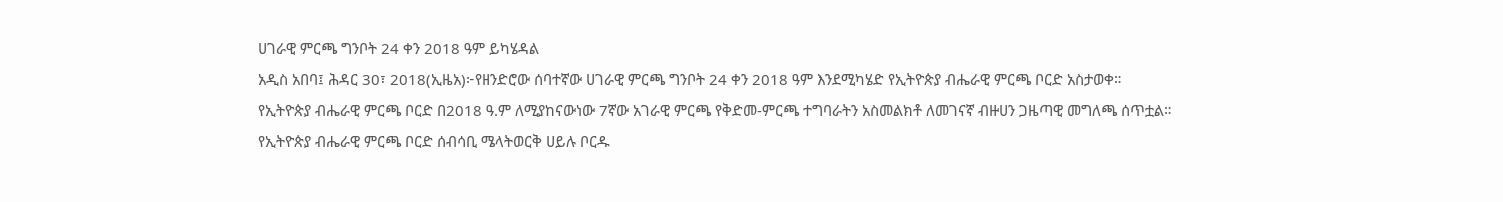ሀገራዊ ምርጫ ግንቦት 24 ቀን 2018 ዓም ይካሄዳል
አዲስ አበባ፤ ሕዳር 30፣ 2018(ኢዜአ)፦የዘንድሮው ሰባተኛው ሀገራዊ ምርጫ ግንቦት 24 ቀን 2018 ዓም እንደሚካሄድ የኢትዮጵያ ብሔራዊ ምርጫ ቦርድ አስታወቀ።
የኢትዮጵያ ብሔራዊ ምርጫ ቦርድ በ2018 ዓ.ም ለሚያከናውነው 7ኛው አገራዊ ምርጫ የቅድመ-ምርጫ ተግባራትን አስመልክቶ ለመገናኛ ብዙሀን ጋዜጣዊ መግለጫ ሰጥቷል።
የኢትዮጵያ ብሔራዊ ምርጫ ቦርድ ሰብሳቢ ሜላትወርቅ ሀይሉ ቦርዱ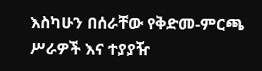እስካሁን በሰራቸው የቅድመ-ምርጫ ሥራዎች እና ተያያዥ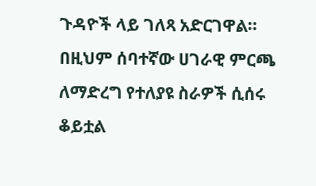ጉዳዮች ላይ ገለጻ አድርገዋል።
በዚህም ሰባተኛው ሀገራዊ ምርጫ ለማድረግ የተለያዩ ስራዎች ሲሰሩ ቆይቷል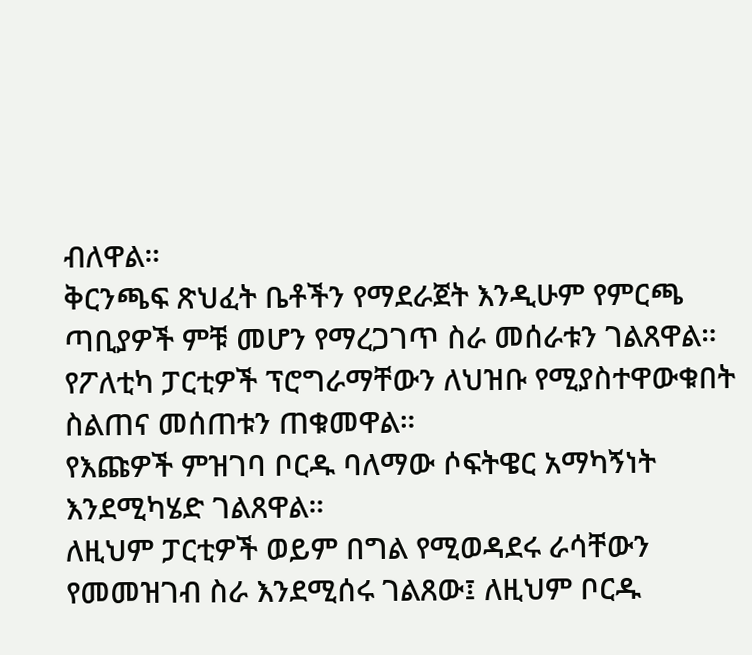ብለዋል።
ቅርንጫፍ ጽህፈት ቤቶችን የማደራጀት እንዲሁም የምርጫ ጣቢያዎች ምቹ መሆን የማረጋገጥ ስራ መሰራቱን ገልጸዋል።
የፖለቲካ ፓርቲዎች ፕሮግራማቸውን ለህዝቡ የሚያስተዋውቁበት ስልጠና መሰጠቱን ጠቁመዋል።
የእጩዎች ምዝገባ ቦርዱ ባለማው ሶፍትዌር አማካኝነት እንደሚካሄድ ገልጸዋል።
ለዚህም ፓርቲዎች ወይም በግል የሚወዳደሩ ራሳቸውን የመመዝገብ ስራ እንደሚሰሩ ገልጸው፤ ለዚህም ቦርዱ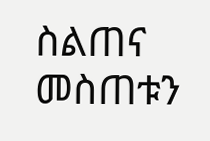ስልጠና መስጠቱን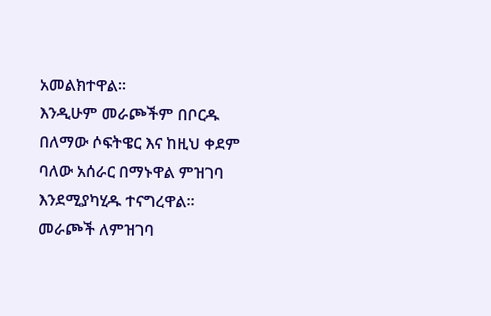አመልክተዋል።
እንዲሁም መራጮችም በቦርዱ በለማው ሶፍትዌር እና ከዚህ ቀደም ባለው አሰራር በማኑዋል ምዝገባ እንደሚያካሂዱ ተናግረዋል።
መራጮች ለምዝገባ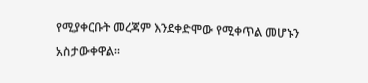የሚያቀርቡት መረጃም እንደቀድሞው የሚቀጥል መሆኑን አስታውቀዋል።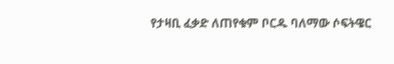የታዛቢ ፈቃድ ለጠየቁም ቦርዱ ባለማው ሶፍትዌር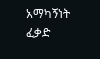አማካኝነት ፈቃድ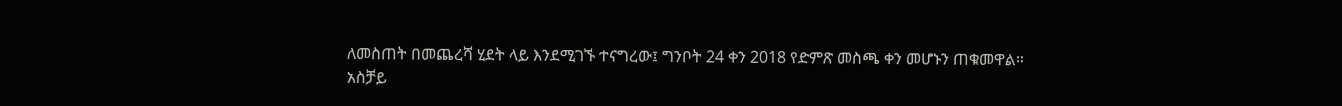ለመስጠት በመጨረሻ ሂደት ላይ እንደሚገኙ ተናግረው፤ ግንቦት 24 ቀን 2018 የድምጽ መስጫ ቀን መሆኑን ጠቁመዋል።
አስቻይ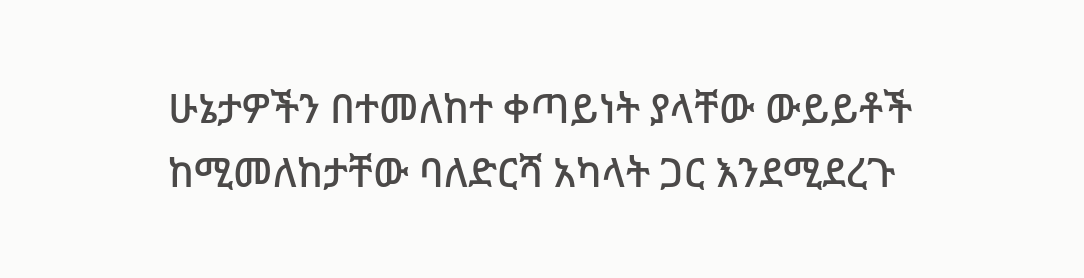ሁኔታዎችን በተመለከተ ቀጣይነት ያላቸው ውይይቶች ከሚመለከታቸው ባለድርሻ አካላት ጋር እንደሚደረጉ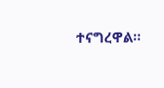ተናግረዋል።